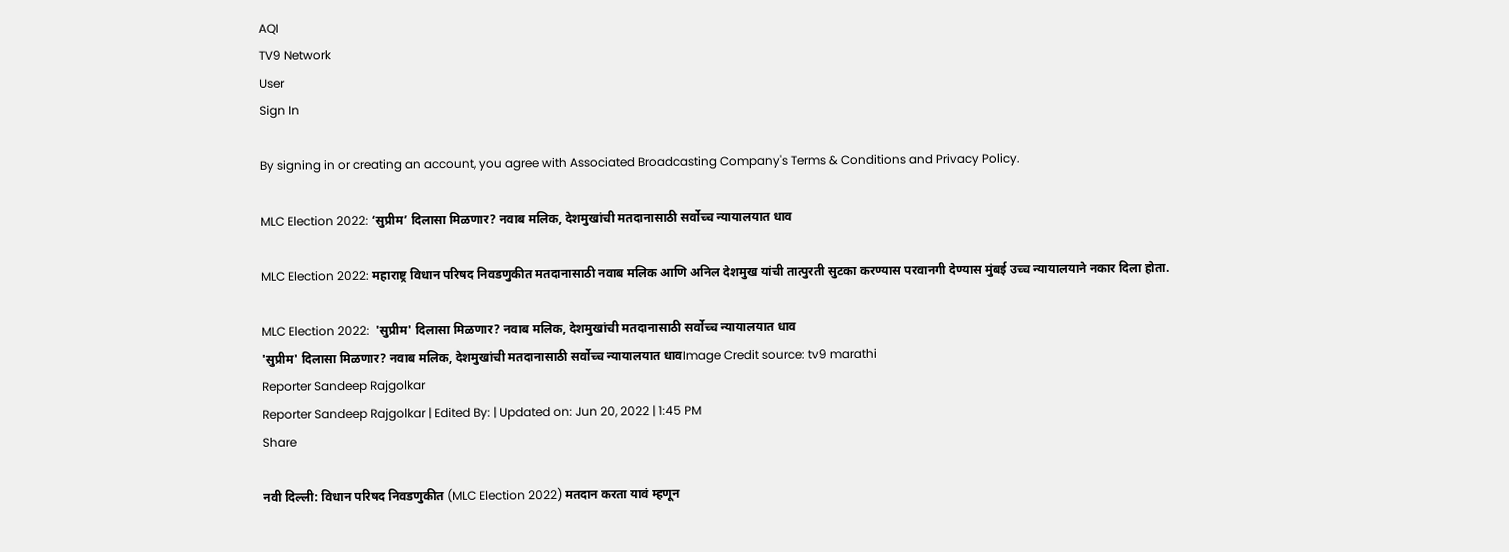AQI
TV9 Network
User
Sign In

By signing in or creating an account, you agree with Associated Broadcasting Company's Terms & Conditions and Privacy Policy.

MLC Election 2022: ‘सुप्रीम’ दिलासा मिळणार? नवाब मलिक, देशमुखांची मतदानासाठी सर्वोच्च न्यायालयात धाव

MLC Election 2022: महाराष्ट्र विधान परिषद निवडणुकीत मतदानासाठी नवाब मलिक आणि अनिल देशमुख यांची तात्पुरती सुटका करण्यास परवानगी देण्यास मुंबई उच्च न्यायालयाने नकार दिला होता.

MLC Election 2022:  'सुप्रीम' दिलासा मिळणार? नवाब मलिक, देशमुखांची मतदानासाठी सर्वोच्च न्यायालयात धाव
'सुप्रीम' दिलासा मिळणार? नवाब मलिक, देशमुखांची मतदानासाठी सर्वोच्च न्यायालयात धावImage Credit source: tv9 marathi
Reporter Sandeep Rajgolkar
Reporter Sandeep Rajgolkar | Edited By: | Updated on: Jun 20, 2022 | 1:45 PM
Share

नवी दिल्ली: विधान परिषद निवडणुकीत (MLC Election 2022) मतदान करता यावं म्हणून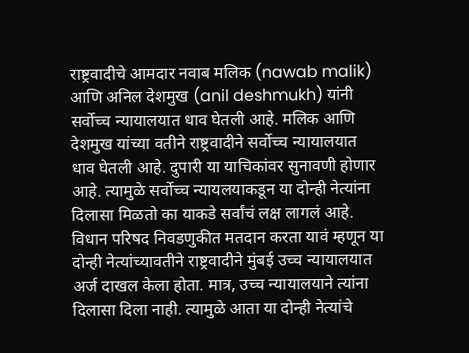राष्ट्रवादीचे आमदार नवाब मलिक (nawab malik) आणि अनिल देशमुख (anil deshmukh) यांनी सर्वोच्च न्यायालयात धाव घेतली आहे. मलिक आणि देशमुख यांच्या वतीने राष्ट्रवादीने सर्वोच्च न्यायालयात धाव घेतली आहे. दुपारी या याचिकांवर सुनावणी होणार आहे. त्यामुळे सर्वोच्च न्यायलयाकडून या दोन्ही नेत्यांना दिलासा मिळतो का याकडे सर्वांचं लक्ष लागलं आहे. विधान परिषद निवडणुकीत मतदान करता यावं म्हणून या दोन्ही नेत्यांच्यावतीने राष्ट्रवादीने मुंबई उच्च न्यायालयात अर्ज दाखल केला होता. मात्र, उच्च न्यायालयाने त्यांना दिलासा दिला नाही. त्यामुळे आता या दोन्ही नेत्यांचे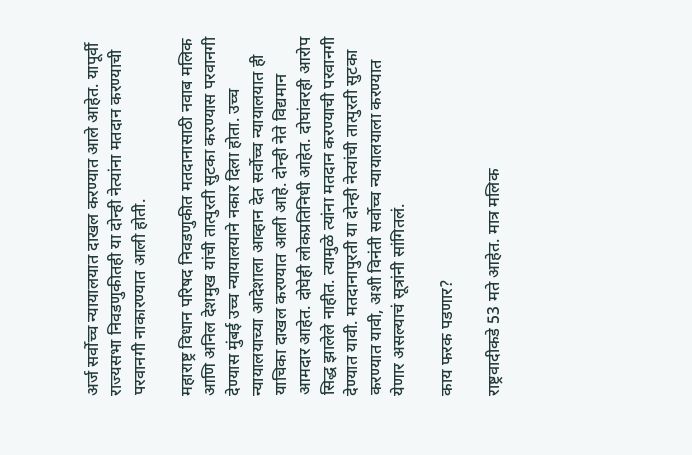अर्ज सर्वोच्च न्यायालयात दाखल करण्यात आले आहेत. यापूर्वी राज्यसभा निवडणुकीतही या दोन्ही नेत्यांना मतदान करण्याची परवानगी नाकारण्यात आली होती.

महाराष्ट्र विधान परिषद निवडणुकीत मतदानासाठी नवाब मलिक आणि अनिल देशमुख यांची तात्पुरती सुटका करण्यास परवानगी देण्यास मुंबई उच्च न्यायालयाने नकार दिला होता. उच्च न्यायालयाच्या आदेशाला आव्हान देत सर्वोच्च न्यायालयात ही याचिका दाखल करण्यात आली आहे. दोन्ही नेते विद्यमान आमदार आहेत. दोघेही लोकप्रतिनिधी आहेत. दोघांवरही आरोप सिद्ध झालेले नाहीत. त्यामुळे त्यांना मतदान करण्याची परवानगी देण्यात यावी. मतदानापुरती या दोन्ही नेत्यांची तात्पुरती सुटका करण्यात यावी, अशी विनंती सर्वोच्च न्यायालयाला करण्यात येणार असल्याचं सूत्रांनी सांगितलं.

काय फरक पडणार?

राष्ट्रवादीकडे 53 मते आहेत. मात्र मलिक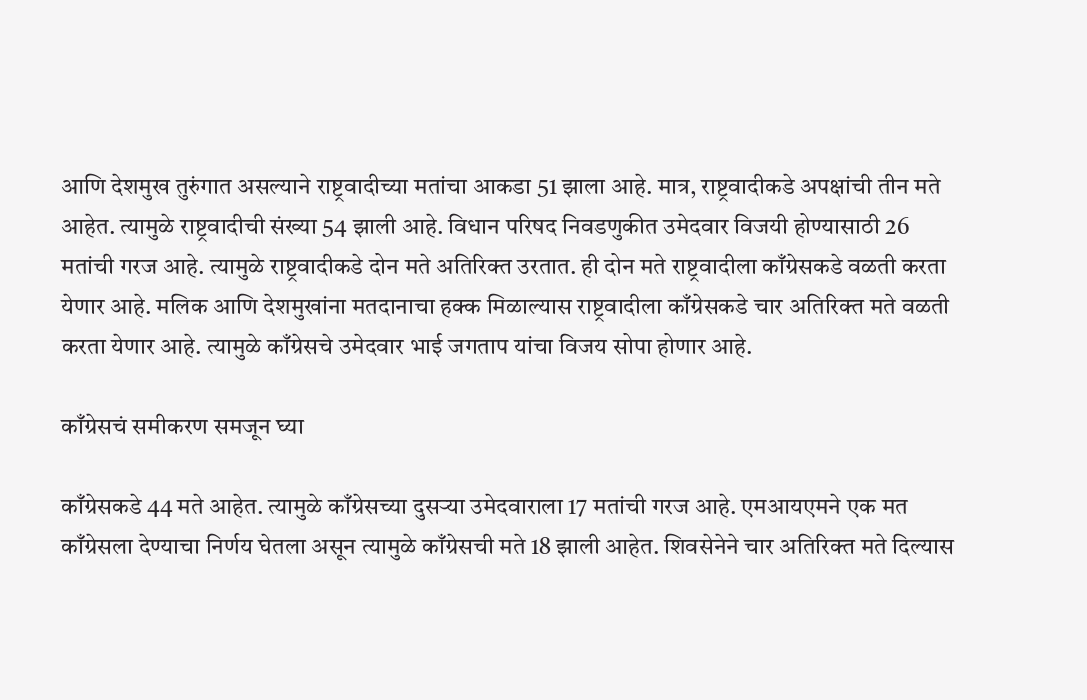आणि देशमुख तुरुंगात असल्याने राष्ट्रवादीच्या मतांचा आकडा 51 झाला आहे. मात्र, राष्ट्रवादीकडे अपक्षांची तीन मते आहेत. त्यामुळे राष्ट्रवादीची संख्या 54 झाली आहे. विधान परिषद निवडणुकीत उमेदवार विजयी होण्यासाठी 26 मतांची गरज आहे. त्यामुळे राष्ट्रवादीकडे दोन मते अतिरिक्त उरतात. ही दोन मते राष्ट्रवादीला काँग्रेसकडे वळती करता येणार आहे. मलिक आणि देशमुखांना मतदानाचा हक्क मिळाल्यास राष्ट्रवादीला काँग्रेसकडे चार अतिरिक्त मते वळती करता येणार आहे. त्यामुळे काँग्रेसचे उमेदवार भाई जगताप यांचा विजय सोपा होणार आहे.

काँग्रेसचं समीकरण समजून घ्या

काँग्रेसकडे 44 मते आहेत. त्यामुळे काँग्रेसच्या दुसऱ्या उमेदवाराला 17 मतांची गरज आहे. एमआयएमने एक मत काँग्रेसला देण्याचा निर्णय घेतला असून त्यामुळे काँग्रेसची मते 18 झाली आहेत. शिवसेनेने चार अतिरिक्त मते दिल्यास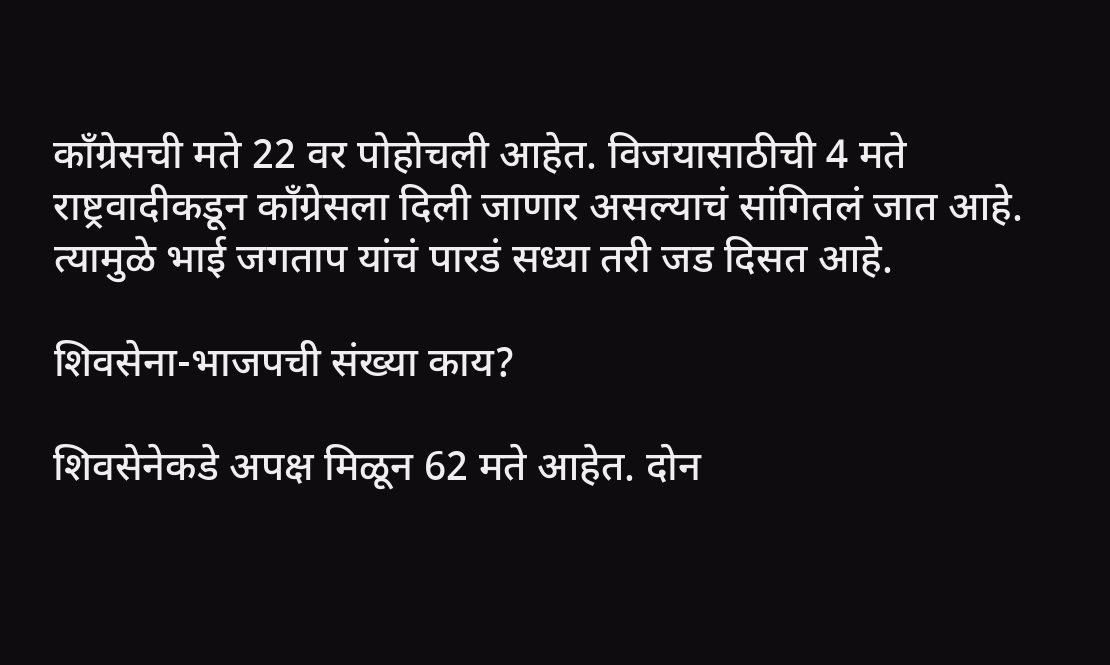काँग्रेसची मते 22 वर पोहोचली आहेत. विजयासाठीची 4 मते राष्ट्रवादीकडून काँग्रेसला दिली जाणार असल्याचं सांगितलं जात आहे. त्यामुळे भाई जगताप यांचं पारडं सध्या तरी जड दिसत आहे.

शिवसेना-भाजपची संख्या काय?

शिवसेनेकडे अपक्ष मिळून 62 मते आहेत. दोन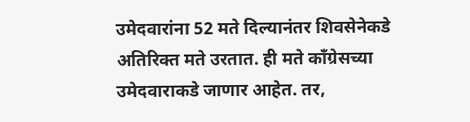उमेदवारांना 52 मते दिल्यानंतर शिवसेनेकडे अतिरिक्त मते उरतात. ही मते काँग्रेसच्या उमेदवाराकडे जाणार आहेत. तर,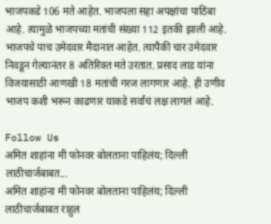भाजपकडे 106 मते आहेत. भाजपला सहा अपक्षांचा पाठिंबा आहे. त्यामुळे भाजपच्या मतांची संख्या 112 इतकी झाली आहे. भाजपचे पाच उमेदवार मैदानात आहेत. त्यापैकी चार उमेदवार निवडून गेल्यानंतर 8 अतिरिक्त मते उरतात. प्रसाद लाड यांना विजयासाठी आणखी 18 मतांची गरज लागणार आहे. ही उणीव भाजप कशी भरून काढणार याकडे सर्वांचं लक्ष लागलं आहे.

Follow Us
अमित शाहांना मी फोनवर बोलताना पाहिलंय; दिल्ली लाठीचार्जबाबत...
अमित शाहांना मी फोनवर बोलताना पाहिलंय; दिल्ली लाठीचार्जबाबत राहुल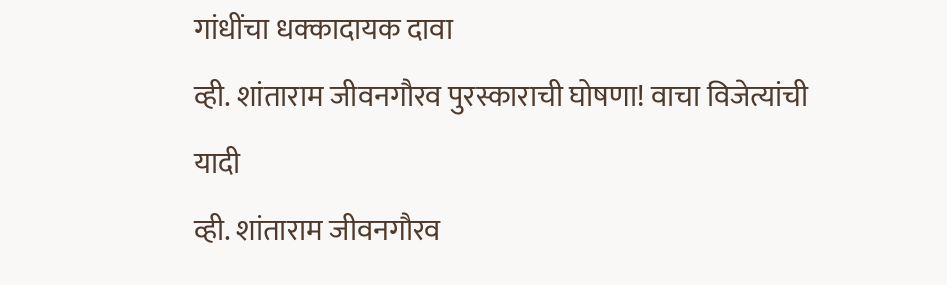गांधींचा धक्कादायक दावा
व्ही. शांताराम जीवनगौरव पुरस्काराची घोषणा! वाचा विजेत्यांची यादी
व्ही. शांताराम जीवनगौरव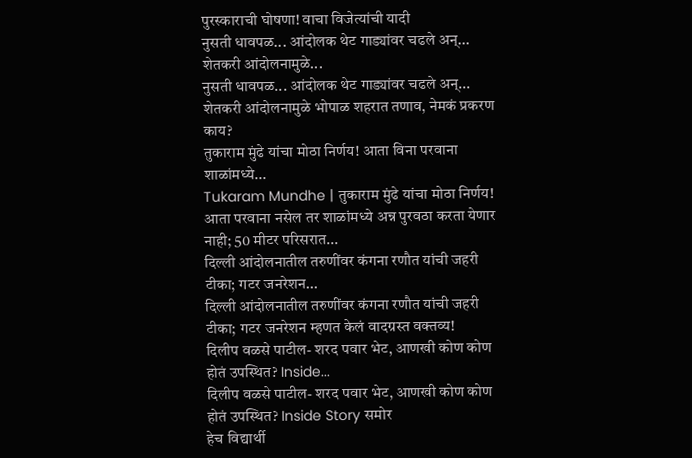पुरस्काराची घोषणा! वाचा विजेत्यांची यादी
नुसती धावपळ... आंदोलक थेट गाड्यांवर चढले अन्... शेतकरी आंदोलनामुळे...
नुसती धावपळ... आंदोलक थेट गाड्यांवर चढले अन्... शेतकरी आंदोलनामुळे भोपाळ शहरात तणाव, नेमकं प्रकरण काय?
तुकाराम मुंढे यांचा मोठा निर्णय! आता विना परवाना शाळांमध्ये...
Tukaram Mundhe | तुकाराम मुंढे यांचा मोठा निर्णय! आता परवाना नसेल तर शाळांमध्ये अन्न पुरवठा करता येणार नाही; 50 मीटर परिसरात...
दिल्ली आंदोलनातील तरुणींवर कंगना रणौत यांची जहरी टीका; गटर जनरेशन...
दिल्ली आंदोलनातील तरुणींवर कंगना रणौत यांची जहरी टीका; गटर जनरेशन म्हणत केलं वादग्रस्त वक्तव्य!
दिलीप वळसे पाटील- शरद पवार भेट, आणखी कोण कोण होतं उपस्थित? Inside...
दिलीप वळसे पाटील- शरद पवार भेट, आणखी कोण कोण होतं उपस्थित? Inside Story समोर
हेच विद्यार्थी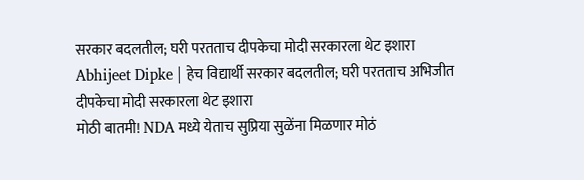सरकार बदलतील; घरी परतताच दीपकेचा मोदी सरकारला थेट इशारा
Abhijeet Dipke | हेच विद्यार्थी सरकार बदलतील; घरी परतताच अभिजीत दीपकेचा मोदी सरकारला थेट इशारा
मोठी बातमी! NDA मध्ये येताच सुप्रिया सुळेंना मिळणार मोठं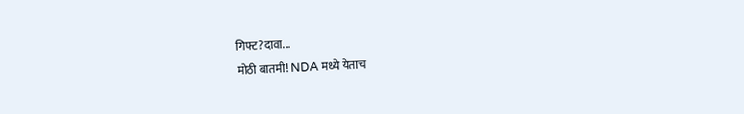गिफ्ट?दावा...
मोठी बातमी! NDA मध्ये येताच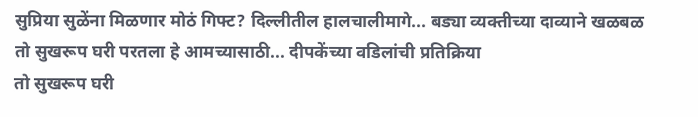सुप्रिया सुळेंना मिळणार मोठं गिफ्ट? दिल्लीतील हालचालीमागे... बड्या व्यक्तीच्या दाव्याने खळबळ
तो सुखरूप घरी परतला हे आमच्यासाठी... दीपकेंच्या वडिलांची प्रतिक्रिया
तो सुखरूप घरी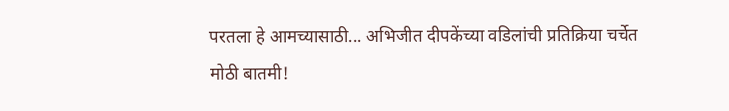परतला हे आमच्यासाठी... अभिजीत दीपकेंच्या वडिलांची प्रतिक्रिया चर्चेत
मोठी बातमी!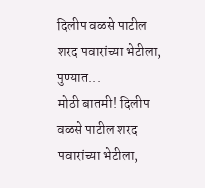दिलीप वळसे पाटील शरद पवारांच्या भेटीला, पुण्यात...
मोठी बातमी! दिलीप वळसे पाटील शरद पवारांच्या भेटीला,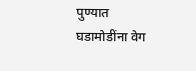पुण्यात घडामोडींना वेग